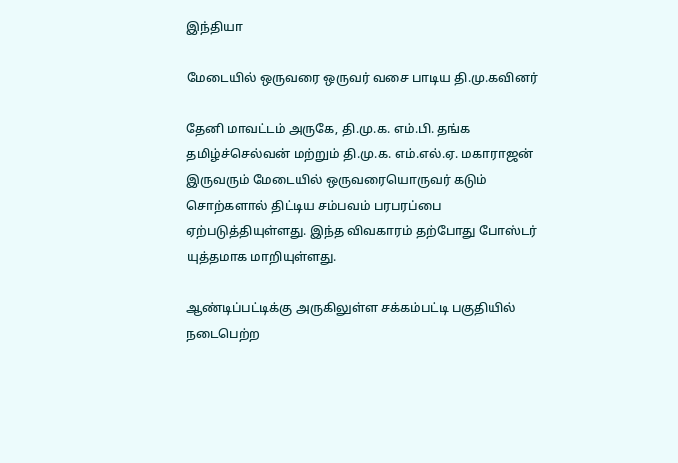இந்தியா

மேடையில் ஒருவரை ஒருவர் வசை பாடிய தி.மு.கவினர்

தேனி மாவட்டம் அருகே, தி.மு.க. எம்.பி. தங்க தமிழ்ச்செல்வன் மற்றும் தி.மு.க. எம்.எல்.ஏ. மகாராஜன் இருவரும் மேடையில் ஒருவரையொருவர் கடும் சொற்களால் திட்டிய சம்பவம் பரபரப்பை ஏற்படுத்தியுள்ளது. இந்த விவகாரம் தற்போது போஸ்டர் யுத்தமாக மாறியுள்ளது.

ஆண்டிப்பட்டிக்கு அருகிலுள்ள சக்கம்பட்டி பகுதியில் நடைபெற்ற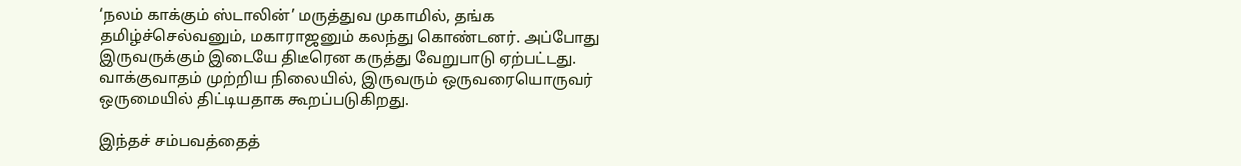‘நலம் காக்கும் ஸ்டாலின்’ மருத்துவ முகாமில், தங்க தமிழ்ச்செல்வனும், மகாராஜனும் கலந்து கொண்டனர். அப்போது இருவருக்கும் இடையே திடீரென கருத்து வேறுபாடு ஏற்பட்டது. வாக்குவாதம் முற்றிய நிலையில், இருவரும் ஒருவரையொருவர் ஒருமையில் திட்டியதாக கூறப்படுகிறது.

இந்தச் சம்பவத்தைத்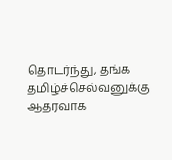தொடர்ந்து, தங்க தமிழ்ச்செல்வனுக்கு ஆதரவாக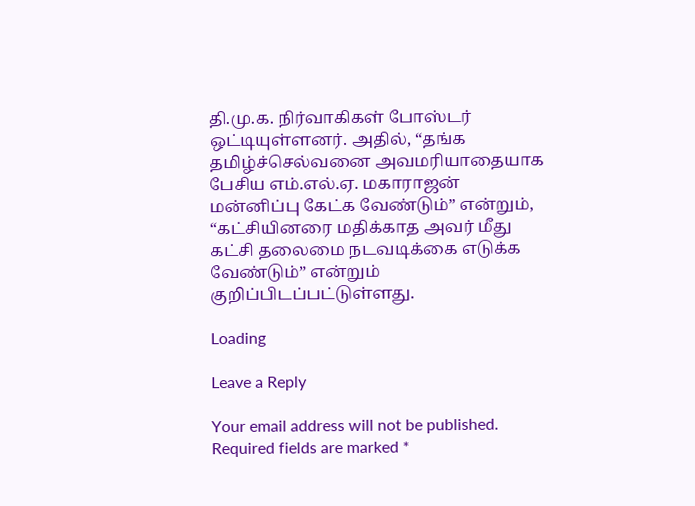தி.மு.க. நிர்வாகிகள் போஸ்டர் ஒட்டியுள்ளனர். அதில், “தங்க தமிழ்ச்செல்வனை அவமரியாதையாக பேசிய எம்.எல்.ஏ. மகாராஜன் மன்னிப்பு கேட்க வேண்டும்” என்றும், “கட்சியினரை மதிக்காத அவர் மீது கட்சி தலைமை நடவடிக்கை எடுக்க வேண்டும்” என்றும் குறிப்பிடப்பட்டுள்ளது.

Loading

Leave a Reply

Your email address will not be published. Required fields are marked *